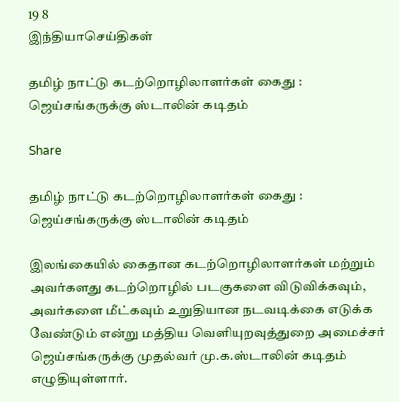19 8
இந்தியாசெய்திகள்

தமிழ் நாட்டு கடற்றொழிலாளர்கள் கைது : ஜெய்சங்கருக்கு ஸ்டாலின் கடிதம்

Share

தமிழ் நாட்டு கடற்றொழிலாளர்கள் கைது : ஜெய்சங்கருக்கு ஸ்டாலின் கடிதம்

இலங்கையில் கைதான கடற்றொழிலாளர்கள் மற்றும் அவர்களது கடற்றொழில் படகுகளை விடுவிக்கவும், அவர்களை மீட்கவும் உறுதியான நடவடிக்கை எடுக்க வேண்டும் என்று மத்திய வெளியுறவுத்துறை அமைச்சர் ஜெய்சங்கருக்கு முதல்வர் மு.க.ஸ்டாலின் கடிதம் எழுதியுள்ளார்.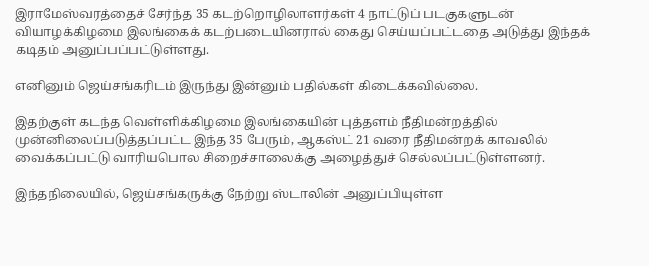இராமேஸ்வரத்தைச் சேர்ந்த 35 கடற்றொழிலாளர்கள் 4 நாட்டுப் படகுகளுடன் வியாழக்கிழமை இலங்கைக் கடற்படையினரால் கைது செய்யப்பட்டதை அடுத்து இந்தக் கடிதம் அனுப்பப்பட்டுள்ளது.

எனினும் ஜெய்சங்கரிடம் இருந்து இன்னும் பதில்கள் கிடைக்கவில்லை.

இதற்குள் கடந்த வெள்ளிக்கிழமை இலங்கையின் புத்தளம் நீதிமன்றத்தில் முன்னிலைப்படுத்தப்பட்ட இந்த 35 பேரும், ஆகஸ்ட் 21 வரை நீதிமன்றக் காவலில் வைக்கப்பட்டு வாரியபொல சிறைச்சாலைக்கு அழைத்துச் செல்லப்பட்டுள்ளனர்.

இந்தநிலையில், ஜெய்சங்கருக்கு நேற்று ஸ்டாலின் அனுப்பியுள்ள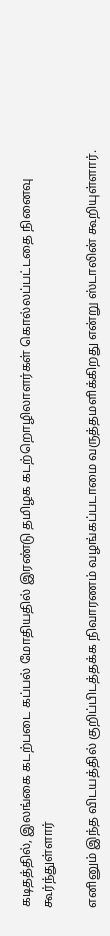கடிதத்தில், இலங்கை கடற்படை கப்பல் மோதியதில் இரண்டு தமிழக கடற்றொழிலாளர்கள் கொல்லப்பட்டதை நினைவு கூர்ந்துள்ளார்

எனினும் இந்த விடயத்தில் குறிப்பிடத்தக்க நிவாரணம் வழங்கப்படாமை வருத்தமளிக்கிறது என்று ஸ்டாலின் கூறியுள்ளார்.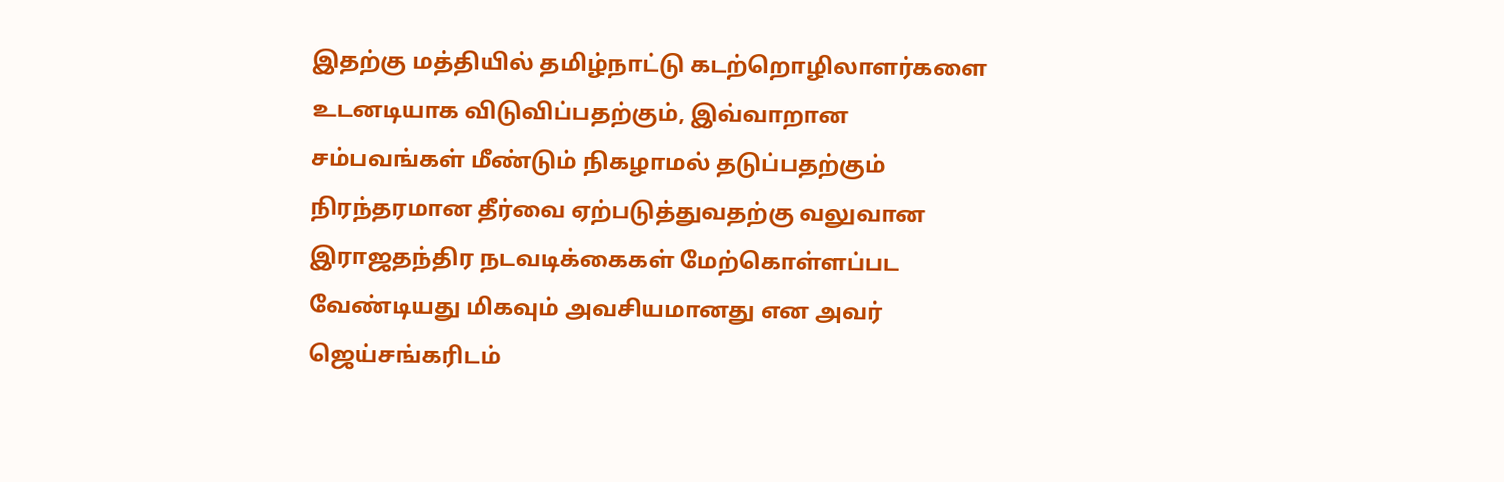இதற்கு மத்தியில் தமிழ்நாட்டு கடற்றொழிலாளர்களை உடனடியாக விடுவிப்பதற்கும், இவ்வாறான சம்பவங்கள் மீண்டும் நிகழாமல் தடுப்பதற்கும் நிரந்தரமான தீர்வை ஏற்படுத்துவதற்கு வலுவான இராஜதந்திர நடவடிக்கைகள் மேற்கொள்ளப்பட வேண்டியது மிகவும் அவசியமானது என அவர் ஜெய்சங்கரிடம்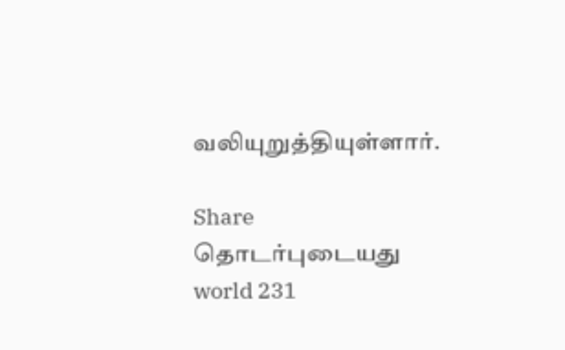வலியுறுத்தியுள்ளார்.

Share
தொடர்புடையது
world 231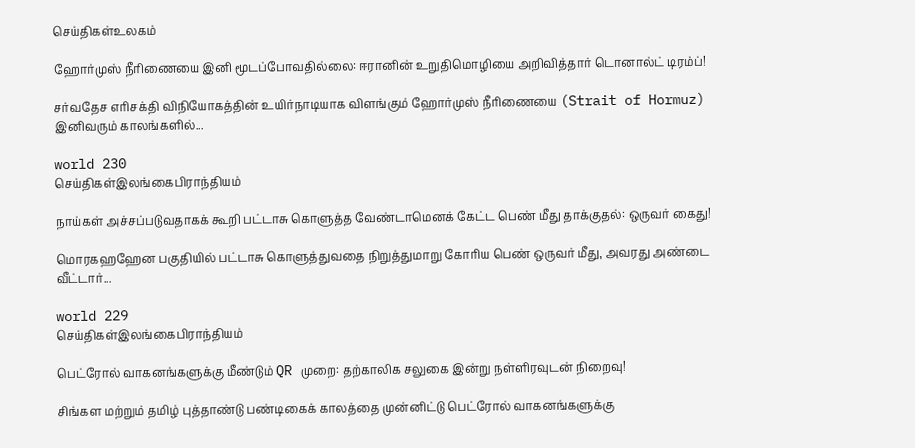செய்திகள்உலகம்

ஹோர்முஸ் நீரிணையை இனி மூடப்போவதில்லை: ஈரானின் உறுதிமொழியை அறிவித்தார் டொனால்ட் டிரம்ப்!

சர்வதேச எரிசக்தி விநியோகத்தின் உயிர்நாடியாக விளங்கும் ஹோர்முஸ் நீரிணையை (Strait of Hormuz) இனிவரும் காலங்களில்...

world 230
செய்திகள்இலங்கைபிராந்தியம்

நாய்கள் அச்சப்படுவதாகக் கூறி பட்டாசு கொளுத்த வேண்டாமெனக் கேட்ட பெண் மீது தாக்குதல்: ஒருவர் கைது!

மொரகஹஹேன பகுதியில் பட்டாசு கொளுத்துவதை நிறுத்துமாறு கோரிய பெண் ஒருவர் மீது, அவரது அண்டை வீட்டார்...

world 229
செய்திகள்இலங்கைபிராந்தியம்

பெட்ரோல் வாகனங்களுக்கு மீண்டும் QR முறை: தற்காலிக சலுகை இன்று நள்ளிரவுடன் நிறைவு!

சிங்கள மற்றும் தமிழ் புத்தாண்டு பண்டிகைக் காலத்தை முன்னிட்டு பெட்ரோல் வாகனங்களுக்கு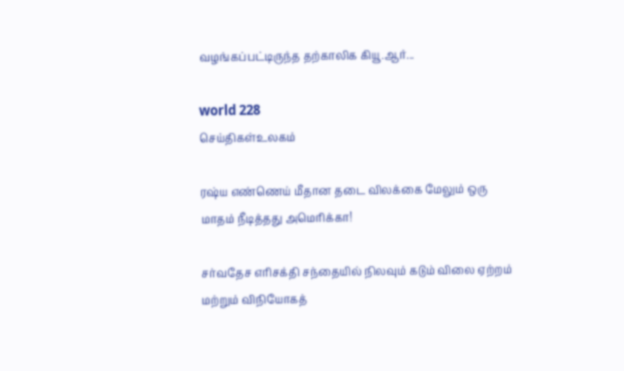வழங்கப்பட்டிருந்த தற்காலிக கியூ.ஆர்...

world 228
செய்திகள்உலகம்

ரஷ்ய எண்ணெய் மீதான தடை விலக்கை மேலும் ஒரு மாதம் நீடித்தது அமெரிக்கா!

சர்வதேச எரிசக்தி சந்தையில் நிலவும் கடும் விலை ஏற்றம் மற்றும் விநியோகத்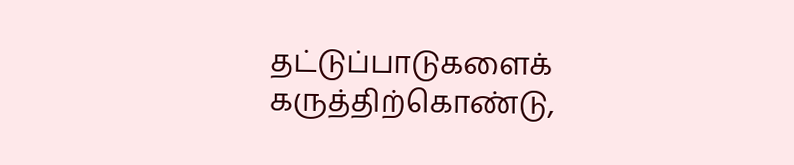தட்டுப்பாடுகளைக் கருத்திற்கொண்டு,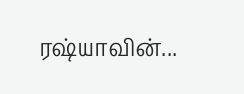ரஷ்யாவின்...